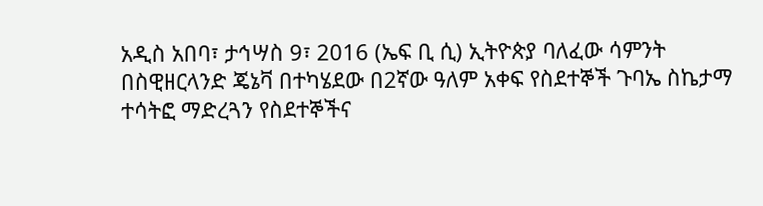አዲስ አበባ፣ ታኅሣስ 9፣ 2016 (ኤፍ ቢ ሲ) ኢትዮጵያ ባለፈው ሳምንት በስዊዘርላንድ ጄኔቫ በተካሄደው በ2ኛው ዓለም አቀፍ የስደተኞች ጉባኤ ስኬታማ ተሳትፎ ማድረጓን የስደተኞችና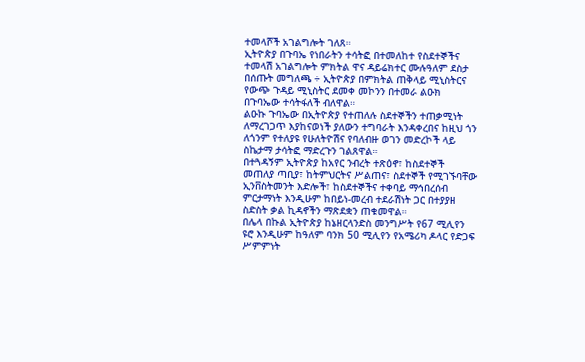ተመላሾች አገልግሎት ገለጸ።
ኢትዮጵያ በጉባኤ የነበራትን ተሳትፎ በተመለከተ የስደተኞችና ተመላሽ አገልግሎት ምክትል ዋና ዳይሬክተር ሙሉዓለም ደስታ በሰጡት መግለጫ ÷ ኢትዮጵያ በምክትል ጠቅላይ ሚኒስትርና የውጭ ጉዳይ ሚኒስትር ደመቀ መኮንን በተመራ ልዑክ በጉባኤው ተሳትፋለች ብለዋል።
ልዑኩ ጉባኤው በኢትዮጵያ የተጠለሉ ስደተኞችን ተጠቃሚነት ለማረገጋጥ እያከናወነች ያለውን ተግባራት እንዳቀረበና ከዚህ ጎን ለጎንም የተለያዩ የሁለትዮሽና የባለብዙ ወገን መድረኮች ላይ ስኬታማ ታሳትፎ ማድረጉን ገልጸዋል።
በተጓዳኝም ኢትዮጵያ ከአየር ንብረት ተጽዕኖ፣ ከስደተኞች መጠለያ ጣቢያ፣ ከትምህርትና ሥልጠና፣ ስደተኞች የሚገኙባቸው ኢንቨስትመንት እድሎች፣ ከስደተኞችና ተቀባይ ማኅበረሰብ ምርታማነት እንዲሁም ከበይነ-መረብ ተደራሽነት ጋር በተያያዘ ስድስት ቃል ኪዳኖችን ማጽደቋን ጠቁመዋል።
በሌላ በኩል ኢትዮጵያ ከኔዘርላንድስ መንግሥት የ67 ሚሊየን ዩሮ እንዲሁም ከዓለም ባንክ 50 ሚሊየን የአሜሪካ ዶላር የድጋፍ ሥምምነት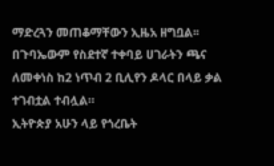ማድረጓን መጠቆማቸውን ኢዜአ ዘግቧል፡፡
በጉባኤውም የስደተኛ ተቀባይ ሀገራትን ጫና ለመቀነስ ከ2 ነጥብ 2 ቢሊየን ዶላር በላይ ቃል ተገብቷል ተብሏል።
ኢትዮጵያ አሁን ላይ የጎረቤት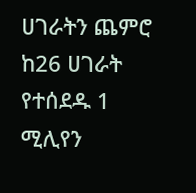ሀገራትን ጨምሮ ከ26 ሀገራት የተሰደዱ 1 ሚሊየን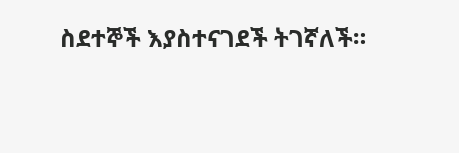ስደተኞች እያስተናገደች ትገኛለች።